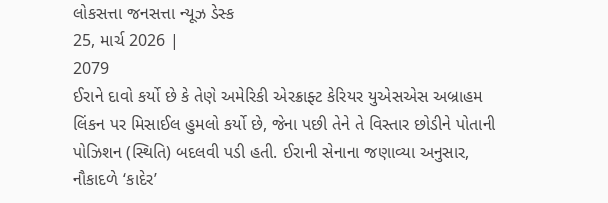લોકસત્તા જનસત્તા ન્યૂઝ ડેસ્ક
25, માર્ચ 2026 |
2079
ઈરાને દાવો કર્યો છે કે તેણે અમેરિકી એરક્રાફ્ટ કેરિયર યુએસએસ અબ્રાહમ લિંકન પર મિસાઈલ હુમલો કર્યો છે, જેના પછી તેને તે વિસ્તાર છોડીને પોતાની પોઝિશન (સ્થિતિ) બદલવી પડી હતી. ઈરાની સેનાના જણાવ્યા અનુસાર, નૌકાદળે ‘કાદેર’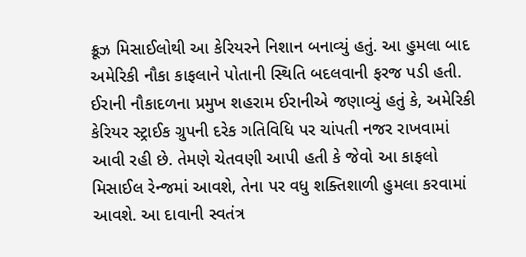ક્રૂઝ મિસાઈલોથી આ કેરિયરને નિશાન બનાવ્યું હતું. આ હુમલા બાદ અમેરિકી નૌકા કાફલાને પોતાની સ્થિતિ બદલવાની ફરજ પડી હતી. ઈરાની નૌકાદળના પ્રમુખ શહરામ ઈરાનીએ જણાવ્યું હતું કે, અમેરિકી કેરિયર સ્ટ્રાઈક ગ્રુપની દરેક ગતિવિધિ પર ચાંપતી નજર રાખવામાં આવી રહી છે. તેમણે ચેતવણી આપી હતી કે જેવો આ કાફલો મિસાઈલ રેન્જમાં આવશે, તેના પર વધુ શક્તિશાળી હુમલા કરવામાં આવશે. આ દાવાની સ્વતંત્ર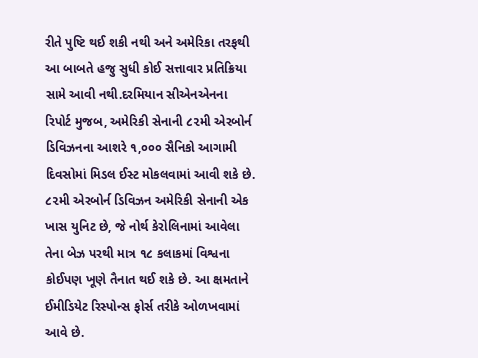રીતે પુષ્ટિ થઈ શકી નથી અને અમેરિકા તરફથી આ બાબતે હજુ સુધી કોઈ સત્તાવાર પ્રતિક્રિયા સામે આવી નથી.દરમિયાન સીએનએનના રિપોર્ટ મુજબ, અમેરિકી સેનાની ૮૨મી એરબોર્ન ડિવિઝનના આશરે ૧,૦૦૦ સૈનિકો આગામી દિવસોમાં મિડલ ઈસ્ટ મોકલવામાં આવી શકે છે. ૮૨મી એરબોર્ન ડિવિઝન અમેરિકી સેનાની એક ખાસ યુનિટ છે, જે નોર્થ કેરોલિનામાં આવેલા તેના બેઝ પરથી માત્ર ૧૮ કલાકમાં વિશ્વના કોઈપણ ખૂણે તૈનાત થઈ શકે છે. આ ક્ષમતાને ઈમીડિયેટ રિસ્પોન્સ ફોર્સ તરીકે ઓળખવામાં આવે છે.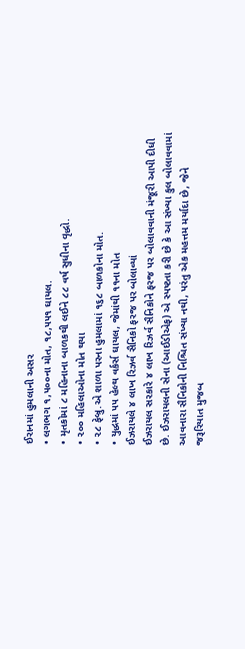ઈરાનમાં હુમલાની અસર
• લગભગ ૧,૫૦૦ના મોત, ૧૮,૫૫૧ ઘાયલ.
• મૃતકોમાં ૮ મહિનાના બાળકથી લઈને ૮૮ વર્ષ સુધીના વૃદ્ધો.
• ૨૦૦ મહિલાઓના મોત થયા
• ૨૮ ફેબ્રુ.એ શાળા પરના હુમલામાં ૧૬૮ બાળકોના મોત.
• યુદ્ધમાં ૫૫ હેલ્થ વર્કર્સ ઘાયલ, જેમાંથી ૧૧ના મોત
ઈઝરાયલે ૪ લાખ રિઝર્વ સૈનિકો ફરજ પર બોલાવ્યાં
ઈઝરાયલ સરકારે ૪ લાખ રિઝર્વ સૈનિકોને ફરજ પર બોલાવવાની મંજૂરી આપી દીધી છે. ઈઝરાયલની સેના (આઈડીએફ) એ સ્પષ્ટતા કરી છે કે આ સંખ્યા કુલ બોલાવવામાં આવનારા સૈનિકોની નિશ્ચિત સંખ્યા નથી, પરંતુ એક મહત્તમ મર્યાદા છે, જેને જરૂરિયાત મુજબ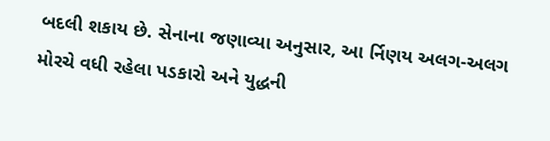બદલી શકાય છે. સેનાના જણાવ્યા અનુસાર, આ ર્નિણય અલગ-અલગ મોરચે વધી રહેલા પડકારો અને યુદ્ધની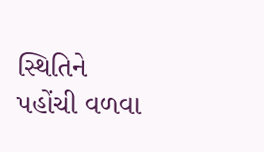સ્થિતિને પહોંચી વળવા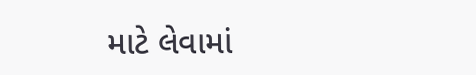માટે લેવામાં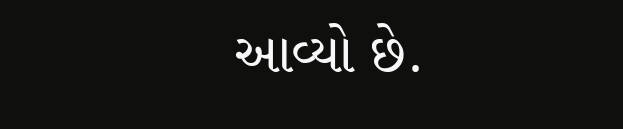આવ્યો છે.